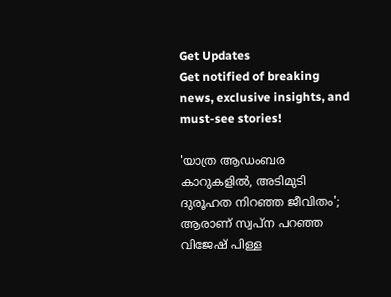Get Updates
Get notified of breaking news, exclusive insights, and must-see stories!

'യാത്ര ആഡംബര കാറുകളില്‍, അടിമുടി ദുരൂഹത നിറഞ്ഞ ജീവിതം'; ആരാണ് സ്വപ്‌ന പറഞ്ഞ വിജേഷ് പിള്ള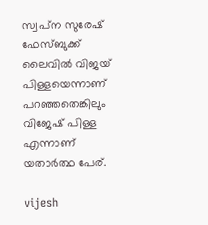സ്വപ്‌ന സുരേഷ് ഫേസ്ബുക്ക് ലൈവില്‍ വിജയ് പിള്ളയെന്നാണ് പറഞ്ഞതെങ്കിലും വിജേഷ് പിള്ള എന്നാണ് യതാര്‍ത്ഥ പേര്.

vijesh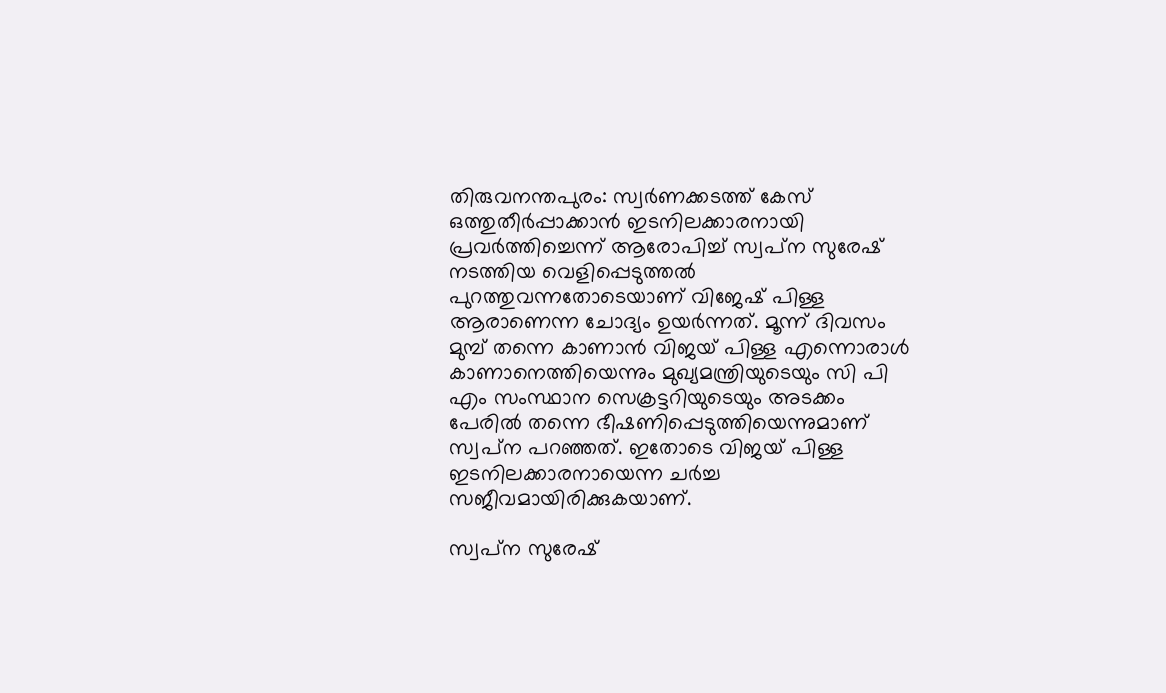തിരുവനന്തപുരം: സ്വര്‍ണക്കടത്ത് കേസ് ഒത്തുതീര്‍പ്പാക്കാന്‍ ഇടനിലക്കാരനായി പ്രവര്‍ത്തിച്ചെന്ന് ആരോപിച്ച് സ്വപ്‌ന സുരേഷ് നടത്തിയ വെളിപ്പെടുത്തല്‍ പുറത്തുവന്നതോടെയാണ് വിജേഷ് പിള്ള ആരാണെന്ന ചോദ്യം ഉയര്‍ന്നത്. മൂന്ന് ദിവസം മുമ്പ് തന്നെ കാണാന്‍ വിജയ് പിള്ള എന്നൊരാള്‍ കാണാനെത്തിയെന്നും മുഖ്യമന്ത്രിയുടെയും സി പി എം സംസ്ഥാന സെക്രട്ടറിയുടെയും അടക്കം പേരില്‍ തന്നെ ഭീഷണിപ്പെടുത്തിയെന്നുമാണ് സ്വപ്‌ന പറഞ്ഞത്. ഇതോടെ വിജയ് പിള്ള ഇടനിലക്കാരനായെന്ന ചര്‍ച്ച സജീവമായിരിക്കുകയാണ്.

സ്വപ്‌ന സുരേഷ്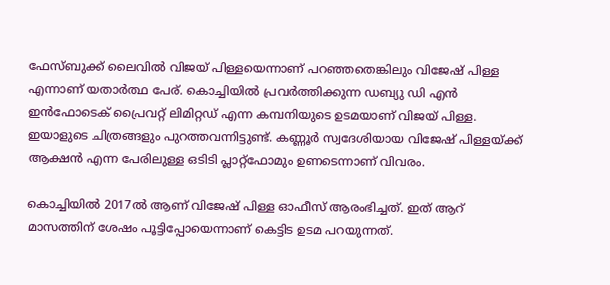ഫേസ്ബുക്ക് ലൈവില്‍ വിജയ് പിള്ളയെന്നാണ് പറഞ്ഞതെങ്കിലും വിജേഷ് പിള്ള എന്നാണ് യതാര്‍ത്ഥ പേര്. കൊച്ചിയില്‍ പ്രവര്‍ത്തിക്കുന്ന ഡബ്യു ഡി എന്‍ ഇന്‍ഫോടെക് പ്രൈവറ്റ് ലിമിറ്റഡ് എന്ന കമ്പനിയുടെ ഉടമയാണ് വിജയ് പിള്ള. ഇയാളുടെ ചിത്രങ്ങളും പുറത്തവന്നിട്ടുണ്ട്. കണ്ണൂര്‍ സ്വദേശിയായ വിജേഷ് പിള്ളയ്ക്ക് ആക്ഷന്‍ എന്ന പേരിലുള്ള ഒടിടി പ്ലാറ്റ്‌ഫോമും ഉണടെന്നാണ് വിവരം.

കൊച്ചിയില്‍ 2017ല്‍ ആണ് വിജേഷ് പിള്ള ഓഫീസ് ആരംഭിച്ചത്. ഇത് ആറ് മാസത്തിന് ശേഷം പൂട്ടിപ്പോയെന്നാണ് കെട്ടിട ഉടമ പറയുന്നത്.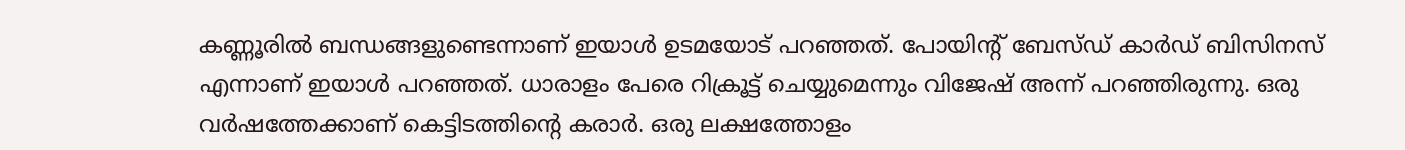കണ്ണൂരില്‍ ബന്ധങ്ങളുണ്ടെന്നാണ് ഇയാള്‍ ഉടമയോട് പറഞ്ഞത്. പോയിന്റ് ബേസ്ഡ് കാര്‍ഡ് ബിസിനസ് എന്നാണ് ഇയാള്‍ പറഞ്ഞത്. ധാരാളം പേരെ റിക്രൂട്ട് ചെയ്യുമെന്നും വിജേഷ് അന്ന് പറഞ്ഞിരുന്നു. ഒരു വര്‍ഷത്തേക്കാണ് കെട്ടിടത്തിന്റെ കരാര്‍. ഒരു ലക്ഷത്തോളം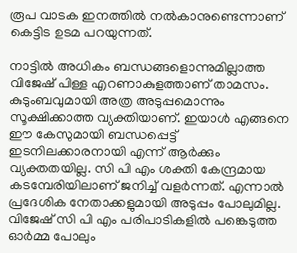രൂപ വാടക ഇനത്തില്‍ നല്‍കാനുണ്ടെന്നാണ് കെട്ടിട ഉടമ പറയുന്നത്.

നാട്ടില്‍ അധികം ബന്ധങ്ങളൊന്നുമില്ലാത്ത വിജേഷ് പിള്ള എറണാകുളത്താണ് താമസം. കുടുംബവുമായി അത്ര അടുപ്പമൊന്നും സൂക്ഷിക്കാത്ത വ്യക്തിയാണ്. ഇയാള്‍ എങ്ങനെ ഈ കേസുമായി ബന്ധപ്പെട്ട് ഇടനിലക്കാരനായി എന്ന് ആര്‍ക്കും വ്യക്തതയില്ല. സി പി എം ശക്തി കേന്ദ്രമായ കടമ്പേരിയിലാണ് ജനിച്ച് വളര്‍ന്നത്. എന്നാല്‍ പ്രദേശിക നേതാക്കളുമായി അടുപ്പം പോലുമില്ല. വിജേഷ് സി പി എം പരിപാടികളില്‍ പങ്കെടുത്ത ഓര്‍മ്മ പോലും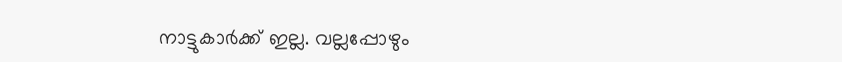നാട്ടുകാര്‍ക്ക് ഇല്ല. വല്ലപ്പോഴും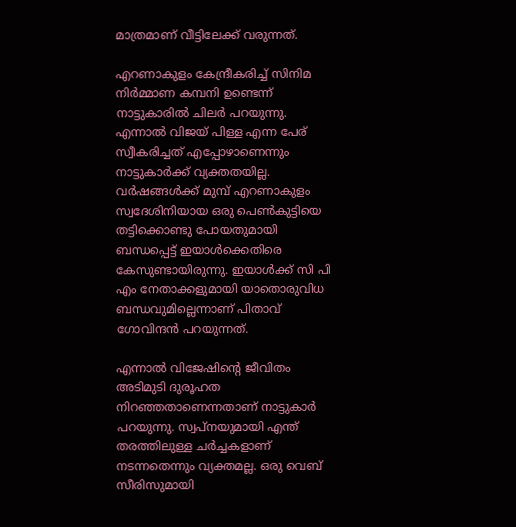മാത്രമാണ് വീട്ടിലേക്ക് വരുന്നത്.

എറണാകുളം കേന്ദ്രീകരിച്ച് സിനിമ നിര്‍മ്മാണ കമ്പനി ഉണ്ടെന്ന് നാട്ടുകാരില്‍ ചിലര്‍ പറയുന്നു. എന്നാല്‍ വിജയ് പിള്ള എന്ന പേര് സ്വീകരിച്ചത് എപ്പോഴാണെന്നും നാട്ടുകാര്‍ക്ക് വ്യക്തതയില്ല. വര്‍ഷങ്ങള്‍ക്ക് മുമ്പ് എറണാകുളം സ്വദേശിനിയായ ഒരു പെണ്‍കുട്ടിയെ തട്ടിക്കൊണ്ടു പോയതുമായി ബന്ധപ്പെട്ട് ഇയാള്‍ക്കെതിരെ കേസുണ്ടായിരുന്നു. ഇയാള്‍ക്ക് സി പി എം നേതാക്കളുമായി യാതൊരുവിധ ബന്ധവുമില്ലെന്നാണ് പിതാവ് ഗോവിന്ദന്‍ പറയുന്നത്.

എന്നാല്‍ വിജേഷിന്റെ ജീവിതം അടിമുടി ദുരൂഹത നിറഞ്ഞതാണെന്നതാണ് നാട്ടുകാര്‍ പറയുന്നു. സ്വപ്‌നയുമായി എന്ത് തരത്തിലുള്ള ചര്‍ച്ചകളാണ് നടന്നതെന്നും വ്യക്തമല്ല. ഒരു വെബ് സീരിസുമായി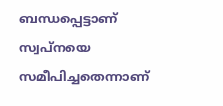ബന്ധപ്പെട്ടാണ് സ്വപ്നയെ സമീപിച്ചതെന്നാണ്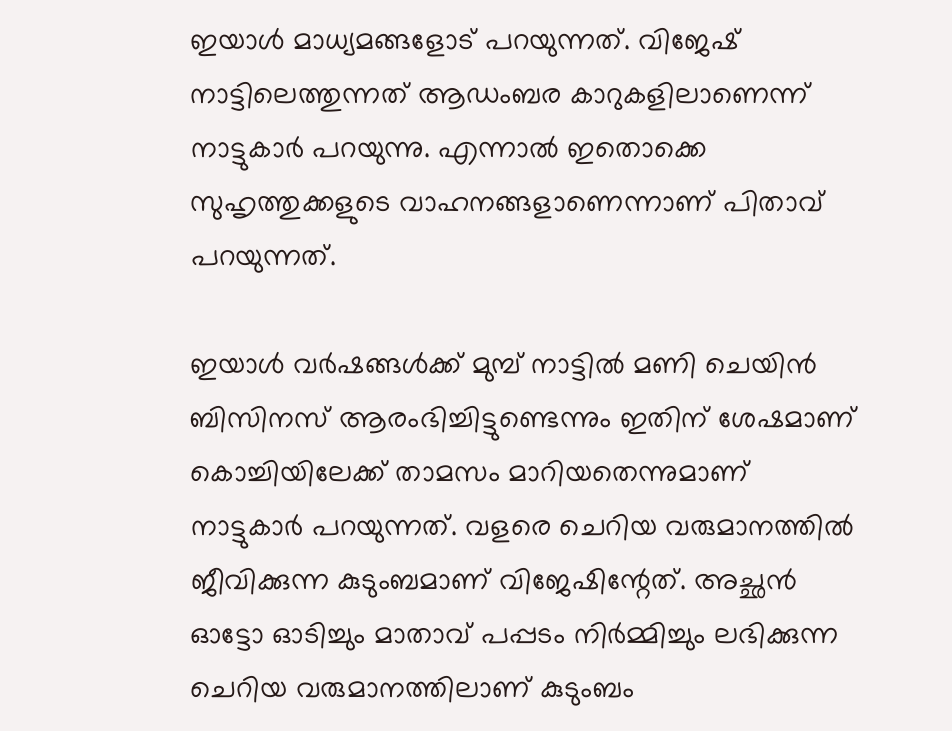ഇയാള്‍ മാധ്യമങ്ങളോട് പറയുന്നത്. വിജേഷ് നാട്ടിലെത്തുന്നത് ആഡംബര കാറുകളിലാണെന്ന് നാട്ടുകാര്‍ പറയുന്നു. എന്നാല്‍ ഇതൊക്കെ സുഹൃത്തുക്കളുടെ വാഹനങ്ങളാണെന്നാണ് പിതാവ് പറയുന്നത്.

ഇയാള്‍ വര്‍ഷങ്ങള്‍ക്ക് മുമ്പ് നാട്ടില്‍ മണി ചെയിന്‍ ബിസിനസ് ആരംഭിച്ചിട്ടുണ്ടെന്നും ഇതിന് ശേഷമാണ് കൊച്ചിയിലേക്ക് താമസം മാറിയതെന്നുമാണ് നാട്ടുകാര്‍ പറയുന്നത്. വളരെ ചെറിയ വരുമാനത്തില്‍ ജീവിക്കുന്ന കുടുംബമാണ് വിജേഷിന്റേത്. അച്ഛന്‍ ഓട്ടോ ഓടിച്ചും മാതാവ് പപ്പടം നിര്‍മ്മിച്ചും ലഭിക്കുന്ന ചെറിയ വരുമാനത്തിലാണ് കുടുംബം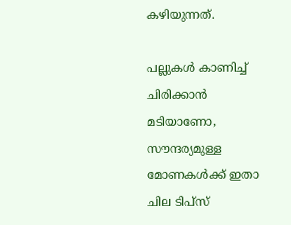കഴിയുന്നത്.

പല്ലുകള്‍ കാണിച്ച് ചിരിക്കാന്‍ മടിയാണോ, സൗന്ദര്യമുള്ള മോണകള്‍ക്ക് ഇതാ ചില ടിപ്‌സ്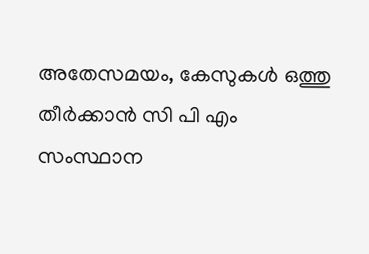അതേസമയം, കേസുകള്‍ ഒത്തു തീര്‍ക്കാന്‍ സി പി എം സംസ്ഥാന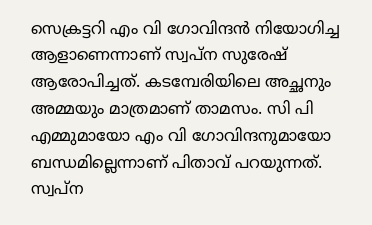സെക്രട്ടറി എം വി ഗോവിന്ദന്‍ നിയോഗിച്ച ആളാണെന്നാണ് സ്വപ്ന സുരേഷ് ആരോപിച്ചത്. കടമ്പേരിയിലെ അച്ഛനും അമ്മയും മാത്രമാണ് താമസം. സി പി എമ്മുമായോ എം വി ഗോവിന്ദനുമായോ ബന്ധമില്ലെന്നാണ് പിതാവ് പറയുന്നത്. സ്വപ്ന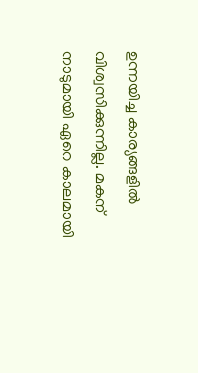ഉന്നയിച്ച കാര്യങ്ങളില്‍ വിശ്വസിക്കുന്നില്ല. മകന് നാടുമായി ഏറെ കാലമായി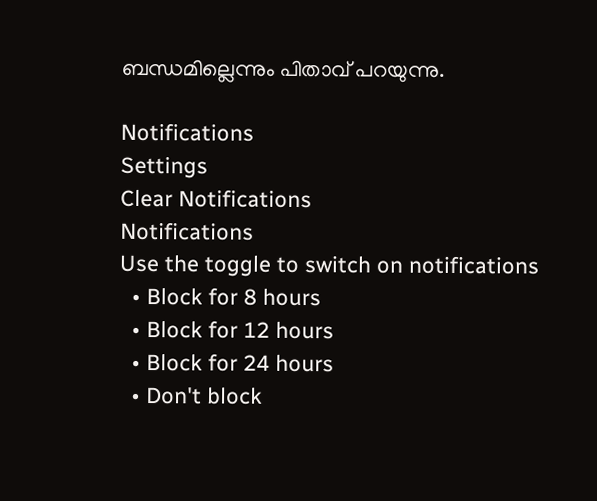ബന്ധമില്ലെന്നും പിതാവ് പറയുന്നു.

Notifications
Settings
Clear Notifications
Notifications
Use the toggle to switch on notifications
  • Block for 8 hours
  • Block for 12 hours
  • Block for 24 hours
  • Don't block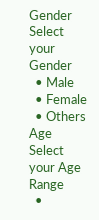Gender
Select your Gender
  • Male
  • Female
  • Others
Age
Select your Age Range
  •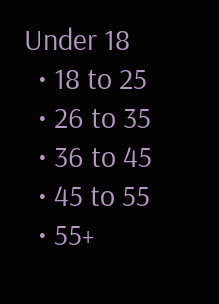Under 18
  • 18 to 25
  • 26 to 35
  • 36 to 45
  • 45 to 55
  • 55+